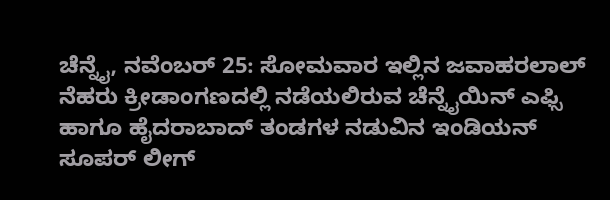ಚೆನ್ನೈ, ನವೆಂಬರ್ 25: ಸೋಮವಾರ ಇಲ್ಲಿನ ಜವಾಹರಲಾಲ್ ನೆಹರು ಕ್ರೀಡಾಂಗಣದಲ್ಲಿ ನಡೆಯಲಿರುವ ಚೆನ್ನೈಯಿನ್ ಎಫ್ಸಿ ಹಾಗೂ ಹೈದರಾಬಾದ್ ತಂಡಗಳ ನಡುವಿನ ಇಂಡಿಯನ್ ಸೂಪರ್ ಲೀಗ್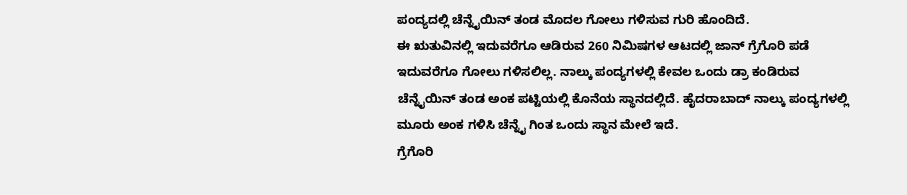ಪಂದ್ಯದಲ್ಲಿ ಚೆನ್ನೈಯಿನ್ ತಂಡ ಮೊದಲ ಗೋಲು ಗಳಿಸುವ ಗುರಿ ಹೊಂದಿದೆ.
ಈ ಋತುವಿನಲ್ಲಿ ಇದುವರೆಗೂ ಆಡಿರುವ 260 ನಿಮಿಷಗಳ ಆಟದಲ್ಲಿ ಜಾನ್ ಗ್ರೆಗೊರಿ ಪಡೆ ಇದುವರೆಗೂ ಗೋಲು ಗಳಿಸಲಿಲ್ಲ. ನಾಲ್ಕು ಪಂದ್ಯಗಳಲ್ಲಿ ಕೇವಲ ಒಂದು ಡ್ರಾ ಕಂಡಿರುವ ಚೆನ್ನೈಯಿನ್ ತಂಡ ಅಂಕ ಪಟ್ಟಿಯಲ್ಲಿ ಕೊನೆಯ ಸ್ಥಾನದಲ್ಲಿದೆ. ಹೈದರಾಬಾದ್ ನಾಲ್ಕು ಪಂದ್ಯಗಳಲ್ಲಿ ಮೂರು ಅಂಕ ಗಳಿಸಿ ಚೆನ್ನೈ ಗಿಂತ ಒಂದು ಸ್ಥಾನ ಮೇಲೆ ಇದೆ.
ಗ್ರೆಗೊರಿ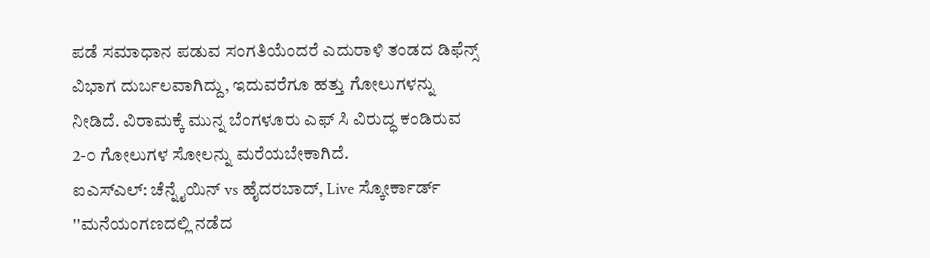ಪಡೆ ಸಮಾಧಾನ ಪಡುವ ಸಂಗತಿಯೆಂದರೆ ಎದುರಾಳಿ ತಂಡದ ಡಿಫೆನ್ಸ್ ವಿಭಾಗ ದುರ್ಬಲವಾಗಿದ್ದು, ಇದುವರೆಗೂ ಹತ್ತು ಗೋಲುಗಳನ್ನು ನೀಡಿದೆ. ವಿರಾಮಕ್ಕೆ ಮುನ್ನ ಬೆಂಗಳೂರು ಎಫ್ ಸಿ ವಿರುದ್ಧ ಕಂಡಿರುವ 2-೦ ಗೋಲುಗಳ ಸೋಲನ್ನು ಮರೆಯಬೇಕಾಗಿದೆ.
ಐಎಸ್ಎಲ್: ಚೆನ್ನೈಯಿನ್ vs ಹೈದರಬಾದ್, Live ಸ್ಕೋರ್ಕಾರ್ಡ್
''ಮನೆಯಂಗಣದಲ್ಲಿ ನಡೆದ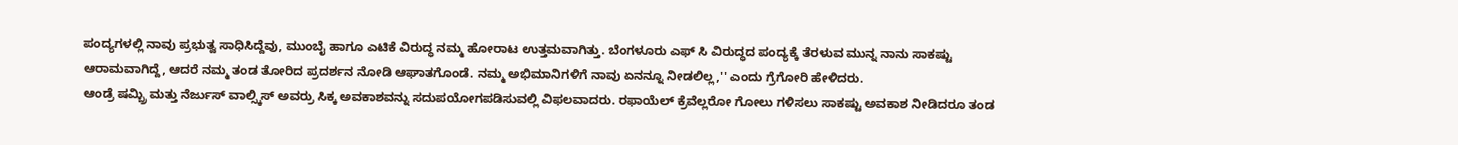ಪಂದ್ಯಗಳಲ್ಲಿ ನಾವು ಪ್ರಭುತ್ವ ಸಾಧಿಸಿದ್ದೆವು, ಮುಂಬೈ ಹಾಗೂ ಎಟಿಕೆ ವಿರುದ್ಧ ನಮ್ಮ ಹೋರಾಟ ಉತ್ತಮವಾಗಿತ್ತು. ಬೆಂಗಳೂರು ಎಫ್ ಸಿ ವಿರುದ್ಧದ ಪಂದ್ಯಕ್ಕೆ ತೆರಳುವ ಮುನ್ನ ನಾನು ಸಾಕಷ್ಟು ಆರಾಮವಾಗಿದ್ದೆ, ಆದರೆ ನಮ್ಮ ತಂಡ ತೋರಿದ ಪ್ರದರ್ಶನ ನೋಡಿ ಆಘಾತಗೊಂಡೆ. ನಮ್ಮ ಅಭಿಮಾನಿಗಳಿಗೆ ನಾವು ಏನನ್ನೂ ನೀಡಲಿಲ್ಲ,'' ಎಂದು ಗ್ರೆಗೋರಿ ಹೇಳಿದರು.
ಆಂಡ್ರೆ ಷಮ್ಬ್ರಿ ಮತ್ತು ನೆರ್ಜುಸ್ ವಾಲ್ಸ್ಕಿಸ್ ಅವರ್ರು ಸಿಕ್ಕ ಅವಕಾಶವನ್ನು ಸದುಪಯೋಗಪಡಿಸುವಲ್ಲಿ ವಿಫಲವಾದರು. ರಫಾಯೆಲ್ ಕ್ರೆವೆಲ್ಲರೋ ಗೋಲು ಗಳಿಸಲು ಸಾಕಷ್ಟು ಅವಕಾಶ ನೀಡಿದರೂ ತಂಡ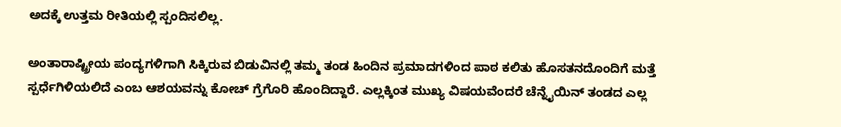ಅದಕ್ಕೆ ಉತ್ತಮ ರೀತಿಯಲ್ಲಿ ಸ್ಪಂದಿಸಲಿಲ್ಲ.

ಅಂತಾರಾಷ್ಟ್ರೀಯ ಪಂದ್ಯಗಳಿಗಾಗಿ ಸಿಕ್ಕಿರುವ ಬಿಡುವಿನಲ್ಲಿ ತಮ್ಮ ತಂಡ ಹಿಂದಿನ ಪ್ರಮಾದಗಳಿಂದ ಪಾಠ ಕಲಿತು ಹೊಸತನದೊಂದಿಗೆ ಮತ್ತೆ ಸ್ಪರ್ಧೆಗಿಳಿಯಲಿದೆ ಎಂಬ ಆಶಯವನ್ನು ಕೋಚ್ ಗ್ರೆಗೊರಿ ಹೊಂದಿದ್ದಾರೆ. ಎಲ್ಲಕ್ಕಿಂತ ಮುಖ್ಯ ವಿಷಯವೆಂದರೆ ಚೆನ್ನೈಯಿನ್ ತಂಡದ ಎಲ್ಲ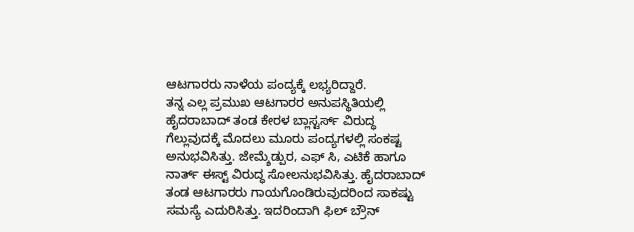ಆಟಗಾರರು ನಾಳೆಯ ಪಂದ್ಯಕ್ಕೆ ಲಭ್ಯರಿದ್ದಾರೆ.
ತನ್ನ ಎಲ್ಲ ಪ್ರಮುಖ ಆಟಗಾರರ ಅನುಪಸ್ಥಿತಿಯಲ್ಲಿ ಹೈದರಾಬಾದ್ ತಂಡ ಕೇರಳ ಬ್ಲಾಸ್ಟರ್ಸ್ ವಿರುದ್ಧ ಗೆಲ್ಲುವುದಕ್ಕೆ ಮೊದಲು ಮೂರು ಪಂದ್ಯಗಳಲ್ಲಿ ಸಂಕಷ್ಟ ಅನುಭವಿಸಿತ್ತು. ಜೇಮ್ಶೆಡ್ಪುರ, ಎಫ್ ಸಿ, ಎಟಿಕೆ ಹಾಗೂ ನಾರ್ತ್ ಈಸ್ಟ್ ವಿರುದ್ಧ ಸೋಲನುಭವಿಸಿತ್ತು. ಹೈದರಾಬಾದ್ ತಂಡ ಆಟಗಾರರು ಗಾಯಗೊಂಡಿರುವುದರಿಂದ ಸಾಕಷ್ಟು ಸಮಸ್ಯೆ ಎದುರಿಸಿತ್ತು. ಇದರಿಂದಾಗಿ ಫಿಲ್ ಬ್ರೌನ್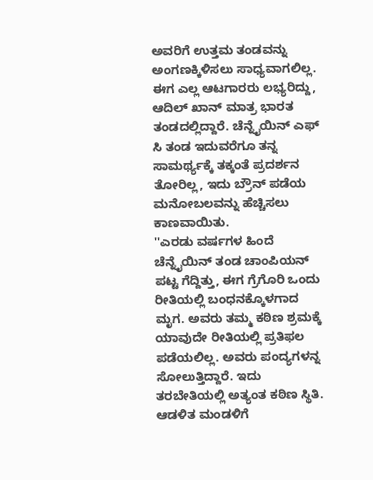ಅವರಿಗೆ ಉತ್ತಮ ತಂಡವನ್ನು ಅಂಗಣಕ್ಕಿಳಿಸಲು ಸಾಧ್ಯವಾಗಲಿಲ್ಲ. ಈಗ ಎಲ್ಲ ಆಟಗಾರರು ಲಭ್ಯರಿದ್ದು, ಆದಿಲ್ ಖಾನ್ ಮಾತ್ರ ಭಾರತ ತಂಡದಲ್ಲಿದ್ದಾರೆ. ಚೆನ್ನೈಯಿನ್ ಎಫ್ ಸಿ ತಂಡ ಇದುವರೆಗೂ ತನ್ನ ಸಾಮರ್ಥ್ಯಕ್ಕೆ ತಕ್ಕಂತೆ ಪ್ರದರ್ಶನ ತೋರಿಲ್ಲ, ಇದು ಬ್ರೌನ್ ಪಡೆಯ ಮನೋಬಲವನ್ನು ಹೆಚ್ಚಿಸಲು ಕಾಣವಾಯಿತು.
''ಎರಡು ವರ್ಷಗಳ ಹಿಂದೆ ಚೆನ್ನೈಯಿನ್ ತಂಡ ಚಾಂಪಿಯನ್ ಪಟ್ಟ ಗೆದ್ದಿತ್ತು, ಈಗ ಗ್ರೆಗೊರಿ ಒಂದು ರೀತಿಯಲ್ಲಿ ಬಂಧನಕ್ಕೊಳಗಾದ ಮೃಗ. ಅವರು ತಮ್ಮ ಕಠಿಣ ಶ್ರಮಕ್ಕೆ ಯಾವುದೇ ರೀತಿಯಲ್ಲಿ ಪ್ರತಿಫಲ ಪಡೆಯಲಿಲ್ಲ. ಅವರು ಪಂದ್ಯಗಳನ್ನ ಸೋಲುತ್ತಿದ್ದಾರೆ. ಇದು ತರಬೇತಿಯಲ್ಲಿ ಅತ್ಯಂತ ಕಠಿಣ ಸ್ಥಿತಿ. ಆಡಳಿತ ಮಂಡಳಿಗೆ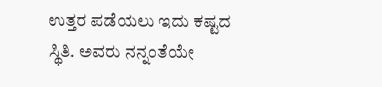ಉತ್ತರ ಪಡೆಯಲು ಇದು ಕಷ್ಟದ ಸ್ಥಿತಿ. ಅವರು ನನ್ನಂತೆಯೇ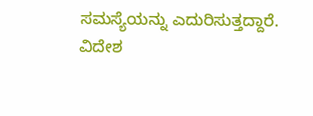ಸಮಸ್ಯೆಯನ್ನು ಎದುರಿಸುತ್ತದ್ದಾರೆ. ವಿದೇಶ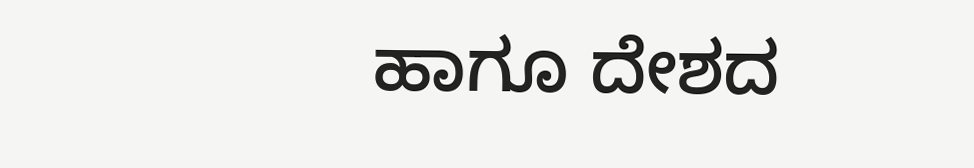ಹಾಗೂ ದೇಶದ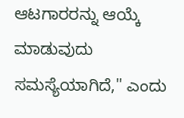ಆಟಗಾರರನ್ನು ಆಯ್ಕೆ ಮಾಡುವುದು ಸಮಸ್ಯೆಯಾಗಿದೆ,'' ಎಂದು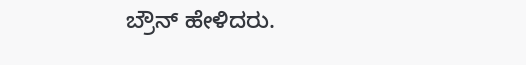ಬ್ರೌನ್ ಹೇಳಿದರು.